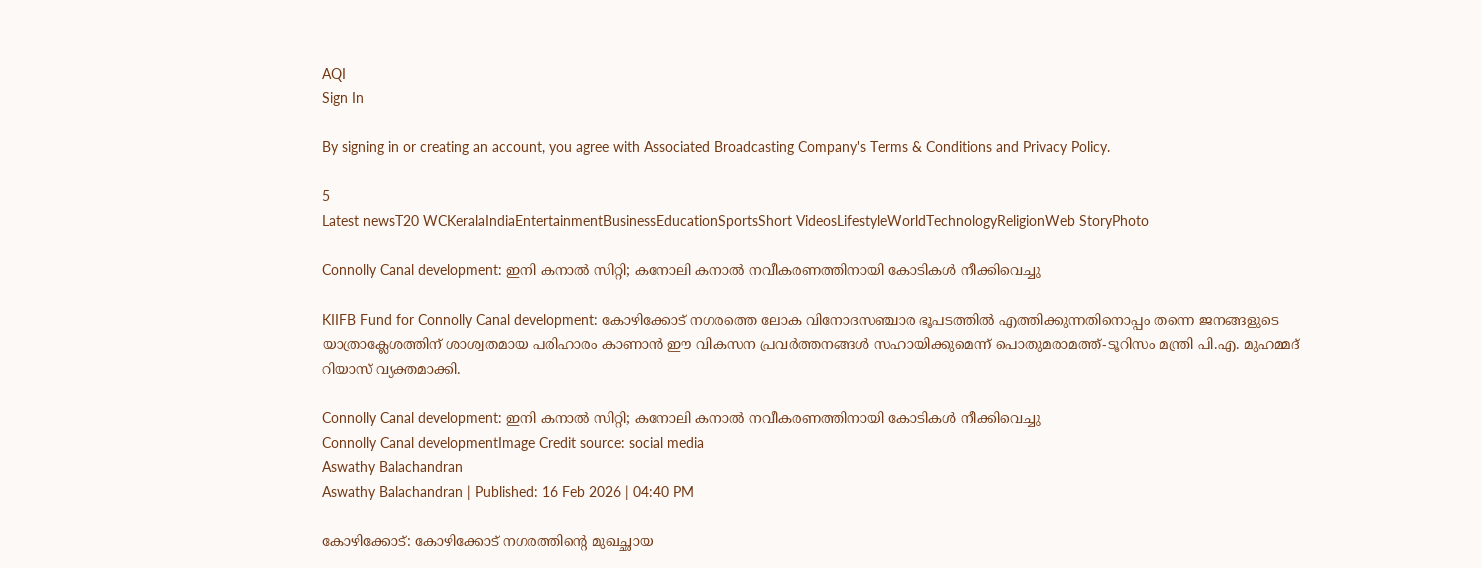AQI
Sign In

By signing in or creating an account, you agree with Associated Broadcasting Company's Terms & Conditions and Privacy Policy.

5
Latest newsT20 WCKeralaIndiaEntertainmentBusinessEducationSportsShort VideosLifestyleWorldTechnologyReligionWeb StoryPhoto

Connolly Canal development: ഇനി കനാൽ സിറ്റി; കനോലി കനാൽ നവീകരണത്തിനായി കോടികൾ നീക്കിവെച്ചു

KIIFB Fund for Connolly Canal development: കോഴിക്കോട് നഗരത്തെ ലോക വിനോദസഞ്ചാര ഭൂപടത്തിൽ എത്തിക്കുന്നതിനൊപ്പം തന്നെ ജനങ്ങളുടെ യാത്രാക്ലേശത്തിന് ശാശ്വതമായ പരിഹാരം കാണാൻ ഈ വികസന പ്രവർത്തനങ്ങൾ സഹായിക്കുമെന്ന് പൊതുമരാമത്ത്-ടൂറിസം മന്ത്രി പി.എ. മുഹമ്മദ് റിയാസ് വ്യക്തമാക്കി.

Connolly Canal development: ഇനി കനാൽ സിറ്റി; കനോലി കനാൽ നവീകരണത്തിനായി കോടികൾ നീക്കിവെച്ചു
Connolly Canal developmentImage Credit source: social media
Aswathy Balachandran
Aswathy Balachandran | Published: 16 Feb 2026 | 04:40 PM

കോഴിക്കോട്: കോഴിക്കോട് നഗരത്തിന്റെ മുഖച്ഛായ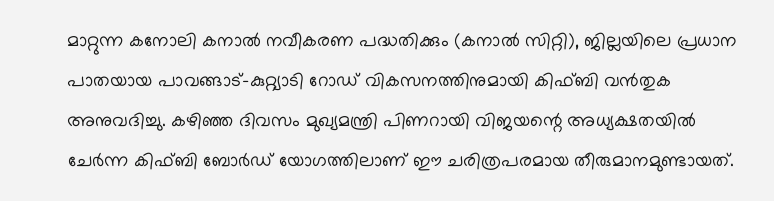മാറ്റുന്ന കനോലി കനാൽ നവീകരണ പദ്ധതിക്കും (കനാൽ സിറ്റി), ജില്ലയിലെ പ്രധാന പാതയായ പാവങ്ങാട്-കുറ്റ്യാടി റോഡ് വികസനത്തിനുമായി കിഫ്ബി വൻതുക അനുവദിച്ചു. കഴിഞ്ഞ ദിവസം മുഖ്യമന്ത്രി പിണറായി വിജയന്റെ അധ്യക്ഷതയിൽ ചേർന്ന കിഫ്ബി ബോർഡ് യോഗത്തിലാണ് ഈ ചരിത്രപരമായ തീരുമാനമുണ്ടായത്.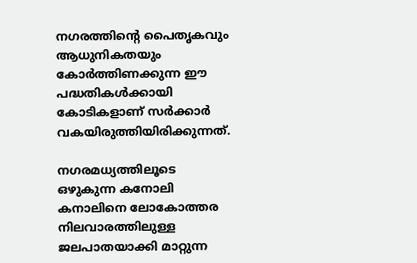നഗരത്തിന്റെ പൈതൃകവും ആധുനികതയും കോർത്തിണക്കുന്ന ഈ പദ്ധതികൾക്കായി കോടികളാണ് സർക്കാർ വകയിരുത്തിയിരിക്കുന്നത്.

നഗരമധ്യത്തിലൂടെ ഒഴുകുന്ന കനോലി കനാലിനെ ലോകോത്തര നിലവാരത്തിലുള്ള ജലപാതയാക്കി മാറ്റുന്ന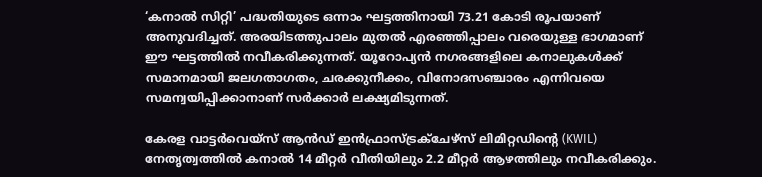‘കനാൽ സിറ്റി’ പദ്ധതിയുടെ ഒന്നാം ഘട്ടത്തിനായി 73.21 കോടി രൂപയാണ് അനുവദിച്ചത്. അരയിടത്തുപാലം മുതൽ എരഞ്ഞിപ്പാലം വരെയുള്ള ഭാഗമാണ് ഈ ഘട്ടത്തിൽ നവീകരിക്കുന്നത്. യൂറോപ്യൻ നഗരങ്ങളിലെ കനാലുകൾക്ക് സമാനമായി ജലഗതാഗതം, ചരക്കുനീക്കം, വിനോദസഞ്ചാരം എന്നിവയെ സമന്വയിപ്പിക്കാനാണ് സർക്കാർ ലക്ഷ്യമിടുന്നത്.

കേരള വാട്ടർവെയ്‌സ് ആൻഡ് ഇൻഫ്രാസ്ട്രക്ചേഴ്‌സ് ലിമിറ്റഡിന്റെ (KWIL) നേതൃത്വത്തിൽ കനാൽ 14 മീറ്റർ വീതിയിലും 2.2 മീറ്റർ ആഴത്തിലും നവീകരിക്കും.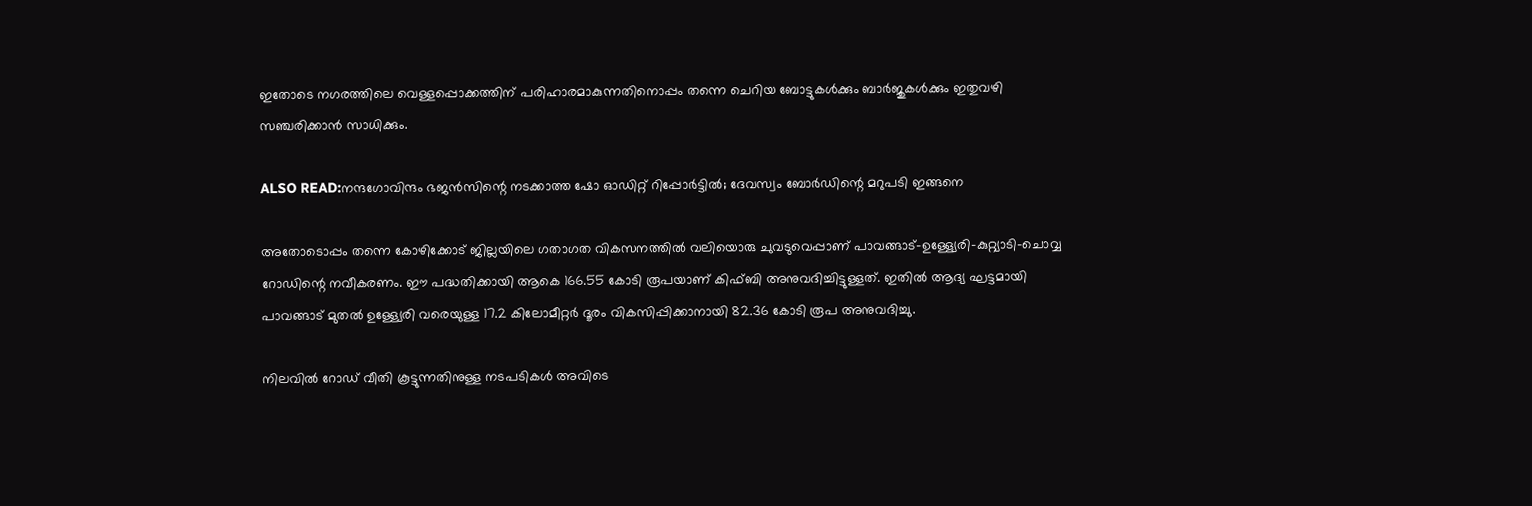ഇതോടെ നഗരത്തിലെ വെള്ളപ്പൊക്കത്തിന് പരിഹാരമാകുന്നതിനൊപ്പം തന്നെ ചെറിയ ബോട്ടുകൾക്കും ബാർജുകൾക്കും ഇതുവഴി സഞ്ചരിക്കാൻ സാധിക്കും.

ALSO READ:നന്ദഗോവിന്ദം ഭജൻസിന്റെ നടക്കാത്ത ഷോ ഓഡിറ്റ് റിപ്പോർട്ടിൽ; ദേവസ്വം ബോർഡിന്റെ മറുപടി ഇങ്ങനെ

അതോടൊപ്പം തന്നെ കോഴിക്കോട് ജില്ലയിലെ ഗതാഗത വികസനത്തിൽ വലിയൊരു ചുവടുവെപ്പാണ് പാവങ്ങാട്-ഉള്ള്യേരി-കുറ്റ്യാടി-ചൊവ്വ റോഡിന്റെ നവീകരണം. ഈ പദ്ധതിക്കായി ആകെ 166.55 കോടി രൂപയാണ് കിഫ്ബി അനുവദിച്ചിട്ടുള്ളത്. ഇതിൽ ആദ്യ ഘട്ടമായി പാവങ്ങാട് മുതൽ ഉള്ള്യേരി വരെയുള്ള 17.2 കിലോമീറ്റർ ദൂരം വികസിപ്പിക്കാനായി 82.36 കോടി രൂപ അനുവദിച്ചു.

നിലവിൽ റോഡ് വീതി കൂട്ടുന്നതിനുള്ള നടപടികൾ അവിടെ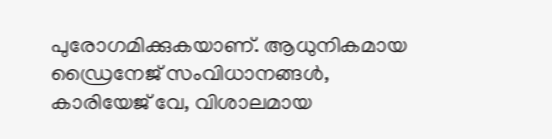പുരോഗമിക്കുകയാണ്. ആധുനികമായ ഡ്രൈനേജ് സംവിധാനങ്ങൾ, കാരിയേജ് വേ, വിശാലമായ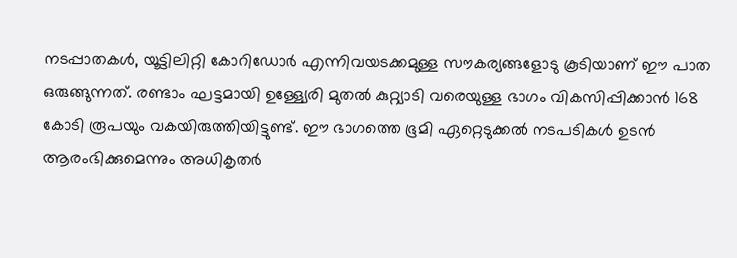നടപ്പാതകൾ, യൂട്ടിലിറ്റി കോറിഡോർ എന്നിവയടക്കമുള്ള സൗകര്യങ്ങളോടു കൂടിയാണ് ഈ പാത ഒരുങ്ങുന്നത്. രണ്ടാം ഘട്ടമായി ഉള്ള്യേരി മുതൽ കുറ്റ്യാടി വരെയുള്ള ഭാഗം വികസിപ്പിക്കാൻ 168 കോടി രൂപയും വകയിരുത്തിയിട്ടുണ്ട്. ഈ ഭാഗത്തെ ഭൂമി ഏറ്റെടുക്കൽ നടപടികൾ ഉടൻ ആരംഭിക്കുമെന്നും അധികൃതർ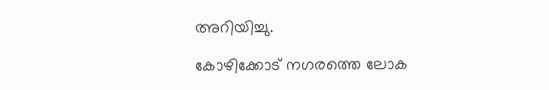അറിയിച്ചു.

കോഴിക്കോട് നഗരത്തെ ലോക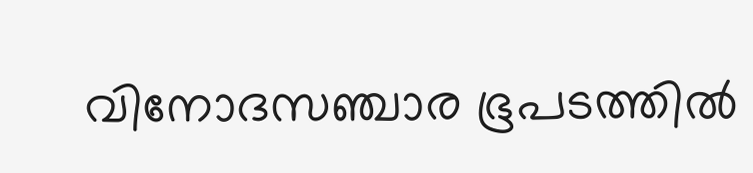വിനോദസഞ്ചാര ഭൂപടത്തിൽ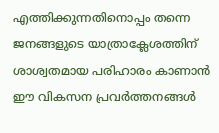എത്തിക്കുന്നതിനൊപ്പം തന്നെ ജനങ്ങളുടെ യാത്രാക്ലേശത്തിന് ശാശ്വതമായ പരിഹാരം കാണാൻ ഈ വികസന പ്രവർത്തനങ്ങൾ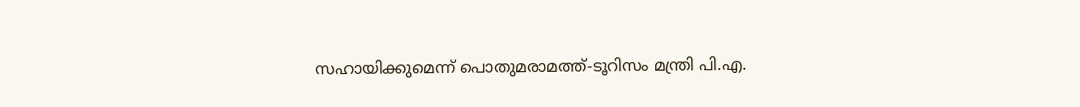സഹായിക്കുമെന്ന് പൊതുമരാമത്ത്-ടൂറിസം മന്ത്രി പി.എ.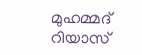മുഹമ്മദ് റിയാസ്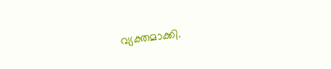വ്യക്തമാക്കി.